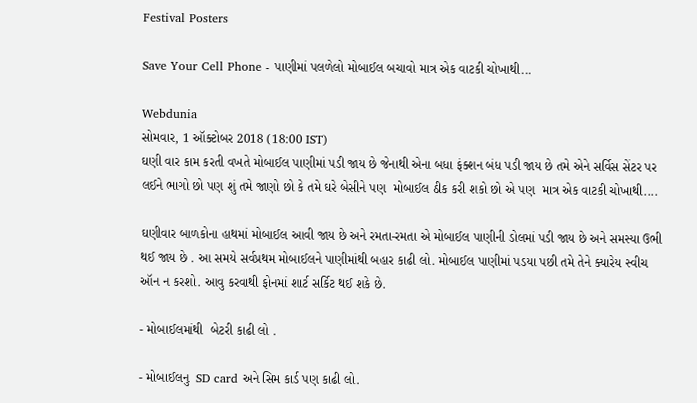Festival Posters

Save Your Cell Phone - પાણીમાં પલળેલો મોબાઈલ બચાવો માત્ર એક વાટકી ચોખાથી...

Webdunia
સોમવાર, 1 ઑક્ટોબર 2018 (18:00 IST)
ઘણી વાર કામ કરતી વખતે મોબાઈલ પાણીમાં પડી જાય છે જેનાથી એના બધા ફંક્શન બંધ પડી જાય છે તમે એને સર્વિસ સેંટર પર લઈને ભાગો છો પણ શું તમે જાણો છો કે તમે ઘરે બેસીને પણ  મોબાઈલ ઠીક કરી શકો છો એ પણ  માત્ર એક વાટકી ચોખાથી....

ઘણીવાર બાળકોના હાથમાં મોબાઈલ આવી જાય છે અને રમતા-રમતા એ મોબાઈલ પાણીની ડોલમાં પડી જાય છે અને સમસ્યા ઉભી થઈ જાય છે . આ સમયે સર્વપ્રથમ મોબાઈલને પાણીમાંથી બહાર કાઢી લો. મોબાઈલ પાણીમાં પડયા પછી તમે તેને ક્યારેય સ્વીચ ઑન ન કરશો. આવુ કરવાથી ફોનમાં શાર્ટ સર્કિટ થઈ શકે છે.

- મોબાઈલમાંથી  બેટરી કાઢી લો .

- મોબાઈલનુ  SD card અને સિમ કાર્ડ પણ કાઢી લો.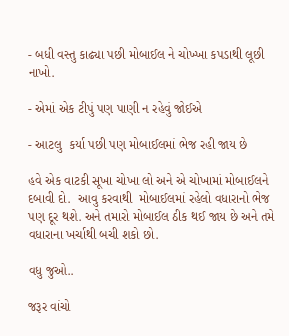- બધી વસ્તુ કાઢ્યા પછી મોબાઈલ ને ચોખ્ખા કપડાથી લૂછી નાખો.

- એમાં એક ટીપું પણ પાણી ન રહેવું જોઈએ

- આટલુ  કર્યા પછી પણ મોબાઈલમાં ભેજ રહી જાય છે

હવે એક વાટકી સૂખા ચોખા લો અને એ ચોખામાં મોબાઈલને દબાવી દો.  આવુ કરવાથી  મોબાઈલમાં રહેલો વધારાનો ભેજ પણ દૂર થશે. અને તમારો મોબાઈલ ઠીક થઈ જાય છે અને તમે વધારાના ખર્ચાથી બચી શકો છો.

વધુ જુઓ..

જરૂર વાંચો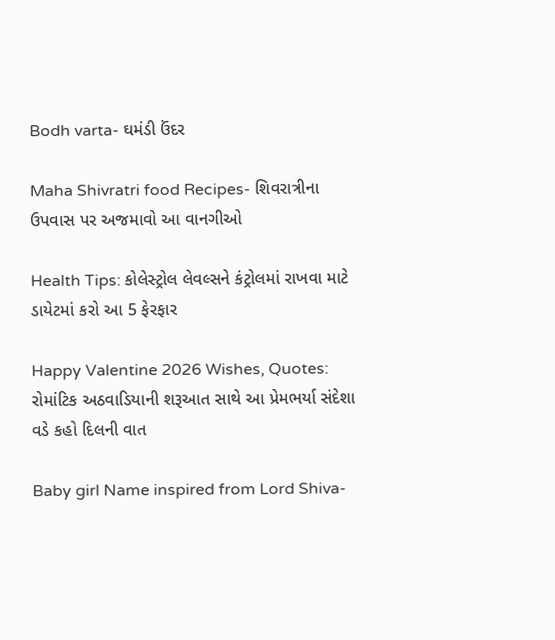Bodh varta- ઘમંડી ઉંદર

Maha Shivratri food Recipes- શિવરાત્રીના ઉપવાસ પર અજમાવો આ વાનગીઓ

Health Tips: કોલેસ્ટ્રોલ લેવલ્સને કંટ્રોલમાં રાખવા માટે ડાયેટમાં કરો આ 5 ફેરફાર

Happy Valentine 2026 Wishes, Quotes: રોમાંટિક અઠવાડિયાની શરૂઆત સાથે આ પ્રેમભર્યા સંદેશા વડે કહો દિલની વાત

Baby girl Name inspired from Lord Shiva-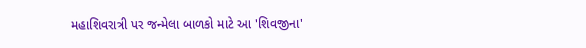મહાશિવરાત્રી પર જન્મેલા બાળકો માટે આ 'શિવજીના'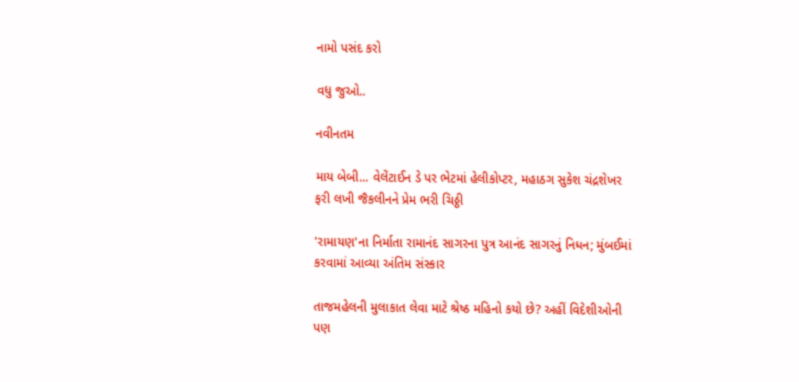નામો પસંદ કરો

વધુ જુઓ..

નવીનતમ

માય બેબી... વેલેંટાઈન ડે પર ભેટમાં હેલીકોપ્ટર, મહાઠગ સુકેશ ચંદ્રશેખર ફરી લખી જૈકલીનને પ્રેમ ભરી ચિઠ્ઠી

'રામાયણ'ના નિર્માતા રામાનંદ સાગરના પુત્ર આનંદ સાગરનું નિધન; મુંબઈમાં કરવામાં આવ્યા અંતિમ સંસ્કાર

તાજમહેલની મુલાકાત લેવા માટે શ્રેષ્ઠ મહિનો કયો છે? અહીં વિદેશીઓની પણ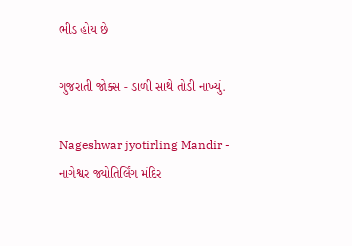ભીડ હોય છે

ગુજરાતી જોક્સ - ડાળી સાથે તોડી નાખ્યું.

Nageshwar jyotirling Mandir - નાગેશ્વર જ્યોતિર્લિંગ મંદિર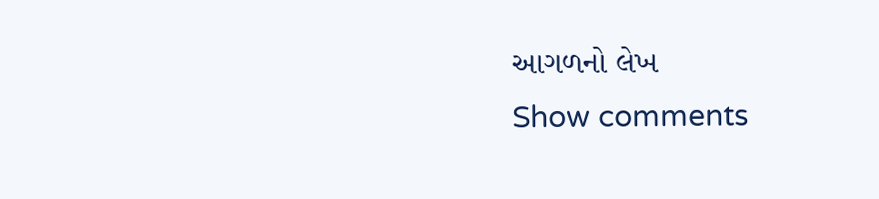આગળનો લેખ
Show comments